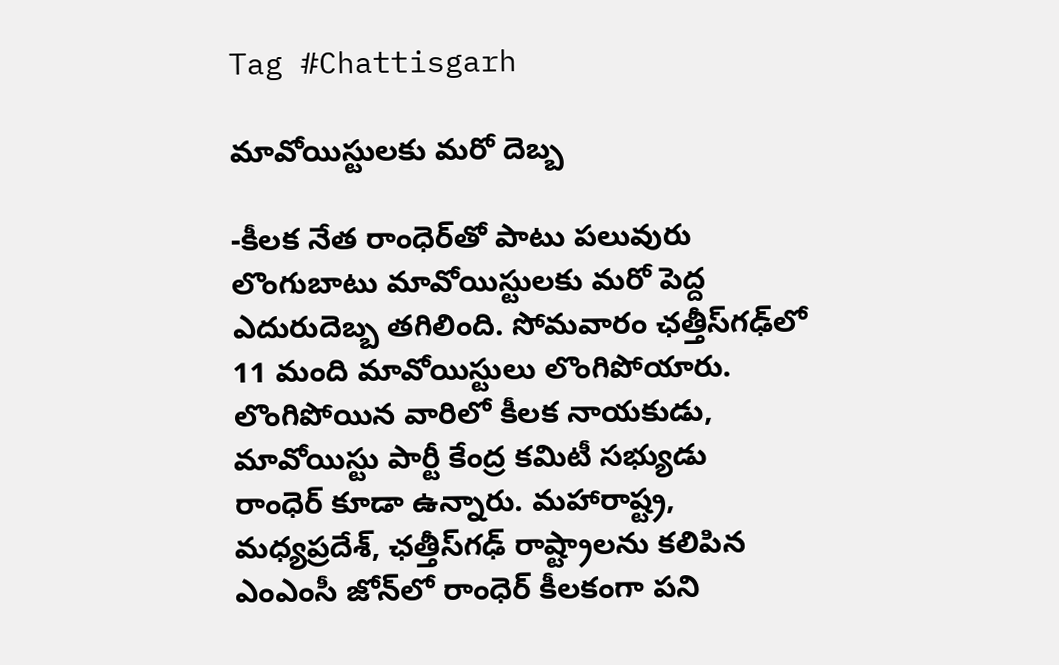Tag #Chattisgarh

మావోయిస్టులకు మరో దెబ్బ

-కీలక నేత రాంధెర్‌తో పాటు పలువురు లొంగుబాటు మావోయిస్టులకు మరో పెద్ద ఎదురుదెబ్బ తగిలింది. సోమవారం ఛత్తీస్‌గఢ్‌లో 11 మంది మావోయిస్టులు లొంగిపోయారు. లొంగిపోయిన వారిలో కీలక నాయకుడు, మావోయిస్టు పార్టీ కేంద్ర కమిటీ సభ్యుడు రాంధెర్‌ ‌కూడా ఉన్నారు. మహారాష్ట్ర, మధ్యప్రదేశ్‌, ఛత్తీస్‌గఢ్‌ ‌రాష్ట్రాలను కలిపిన ఎంఎంసీ జోన్‌లో రాంధెర్‌ ‌కీలకంగా పని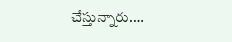చేస్తున్నారు.…